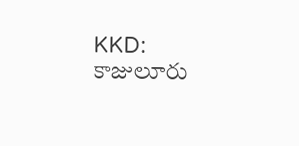KKD: కాజులూరు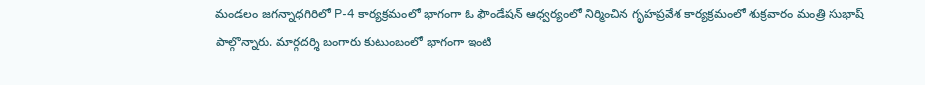మండలం జగన్నాధగిరిలో P-4 కార్యక్రమంలో భాగంగా ఓ ఫౌండేషన్ ఆధ్వర్యంలో నిర్మించిన గృహప్రవేశ కార్యక్రమంలో శుక్రవారం మంత్రి సుభాష్ పాల్గొన్నారు. మార్గదర్శి బంగారు కుటుంబంలో భాగంగా ఇంటి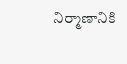నిర్మాణానికి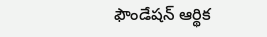ఫౌండేషన్ ఆర్థిక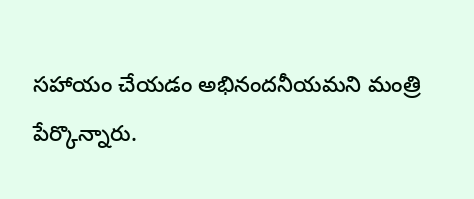సహాయం చేయడం అభినందనీయమని మంత్రి పేర్కొన్నారు.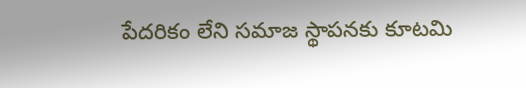పేదరికం లేని సమాజ స్థాపనకు కూటమి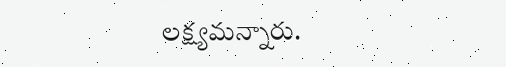లక్ష్యమన్నారు.